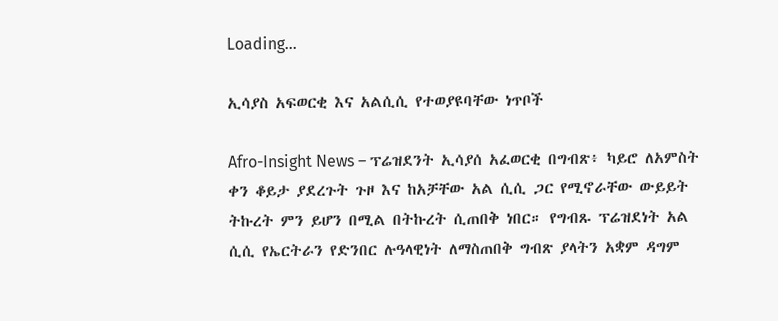Loading...

ኢሳያስ አፍወርቂ እና አልሲሲ የተወያዩባቸው ነጥቦች

Afro-Insight News – ፕሬዝደንት ኢሳያሰ አፈወርቂ በግብጽ፥ ካይሮ ለአምስት ቀን ቆይታ ያደረጉት ጉዞ እና ከአቻቸው አል ሲሲ ጋር የሚኖራቸው ውይይት ትኩረት ምን ይሆን በሚል በትኩረት ሲጠበቅ ነበር። የግብጹ ፕሬዝደነት አል ሲሲ የኤርትራን የድንበር ሉዓላዊነት ለማስጠበቅ ግብጽ ያላትን አቋም ዳግም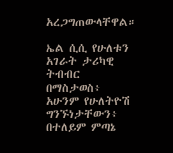አረጋግጠውላቸዋል።

ኤል ሲሲ የሁለቱን አገራት ታሪካዊ ትብብር በማስታወስ፥ አሁንም የሁለትዮሽ ግንኙነታቸውን፥ በተለይም ምጣኔ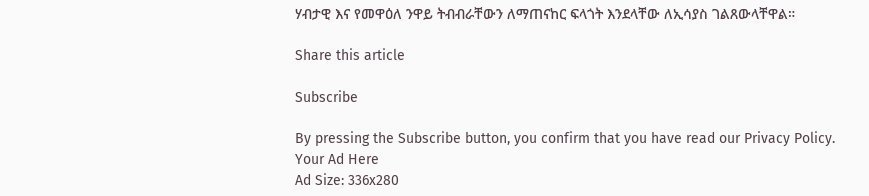ሃብታዊ እና የመዋዕለ ንዋይ ትብብራቸውን ለማጠናከር ፍላጎት እንደላቸው ለኢሳያስ ገልጸውላቸዋል።

Share this article

Subscribe

By pressing the Subscribe button, you confirm that you have read our Privacy Policy.
Your Ad Here
Ad Size: 336x280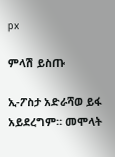px

ምላሽ ይስጡ

ኢ-ፖስታ አድራሻወ ይፋ አይደረግም። መሞላት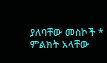ያለባቸው መስኮች * ምልክት አላቸው